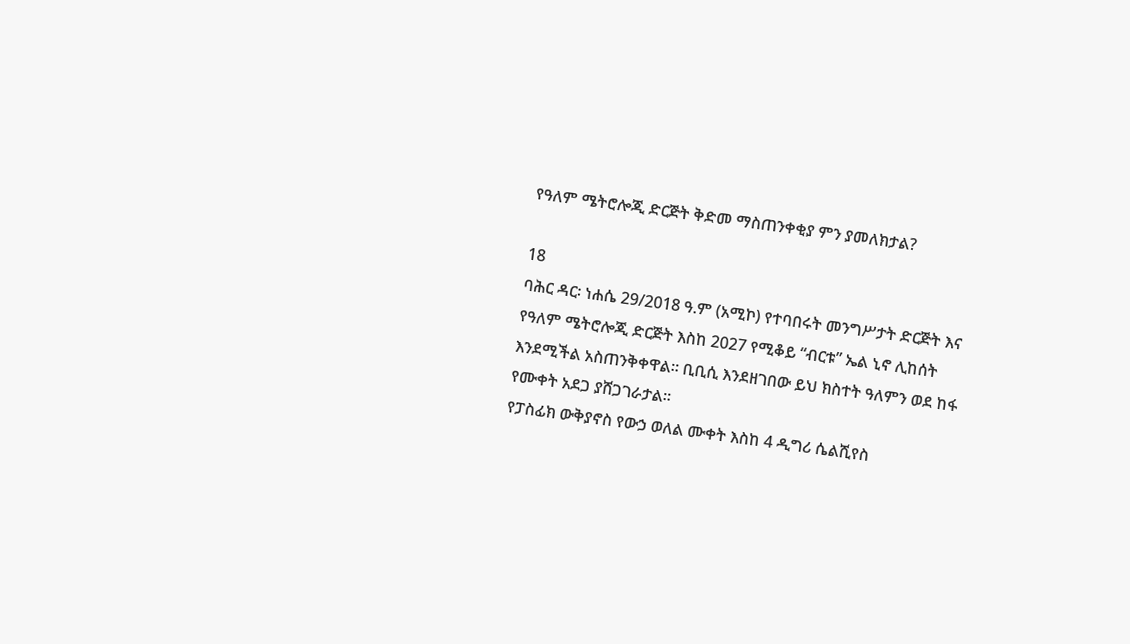የዓለም ሜትሮሎጂ ድርጅት ቅድመ ማስጠንቀቂያ ምን ያመለክታል?

18
ባሕር ዳር፡ ነሐሴ 29/2018 ዓ.ም (አሚኮ) የተባበሩት መንግሥታት ድርጅት እና የዓለም ሜትሮሎጂ ድርጅት እስከ 2027 የሚቆይ “ብርቱ” ኤል ኒኖ ሊከሰት እንደሚችል አስጠንቅቀዋል። ቢቢሲ እንደዘገበው ይህ ክስተት ዓለምን ወደ ከፋ የሙቀት አደጋ ያሸጋገራታል።
የፓስፊክ ውቅያኖስ የውኃ ወለል ሙቀት እስከ 4 ዲግሪ ሴልሺየስ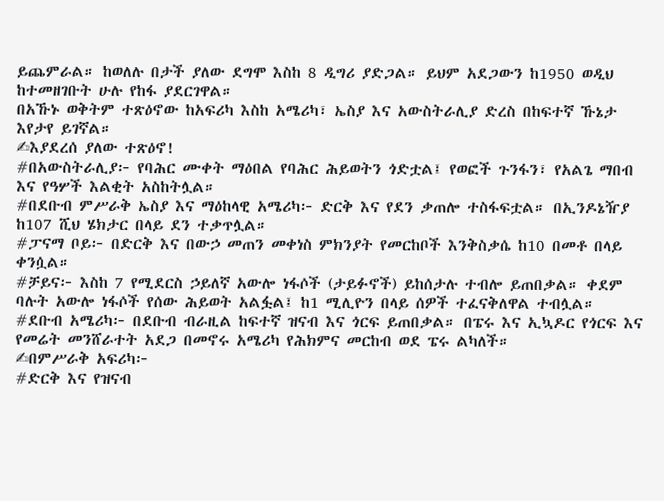ይጨምራል። ከወለሉ በታች ያለው ደግሞ እስከ 8 ዲግሪ ያድጋል። ይህም አደጋውን ከ1950 ወዲህ ከተመዘገቡት ሁሉ የከፋ ያደርገዋል።
በአኹኑ ወቅትም ተጽዕኖው ከአፍሪካ እስከ አሜሪካ፣ ኤስያ እና አውስትራሊያ ድረስ በከፍተኛ ኹኔታ እየታየ ይገኛል።
✍እያደረሰ ያለው ተጽዕኖ!
#በአውስትራሊያ፦ የባሕር ሙቀት ማዕበል የባሕር ሕይወትን ጎድቷል፤ የወፎች ጉንፋን፣ የአልጌ ማበብ እና የዓሦች እልቂት አስከትሏል።
#በደቡብ ምሥራቅ ኤስያ እና ማዕከላዊ አሜሪካ፦ ድርቅ እና የደን ቃጠሎ ተስፋፍቷል። በኢንዶኔዥያ ከ107 ሺህ ሄክታር በላይ ደን ተቃጥሏል።
#ፓናማ ቦይ፦ በድርቅ እና በውኃ መጠን መቀነስ ምክንያት የመርከቦች እንቅስቃሴ ከ10 በመቶ በላይ ቀንሷል።
#ቻይና፦ እስከ 7 የሚደርስ ኃይለኛ አውሎ ነፋሶች (ታይፉኖች) ይከሰታሉ ተብሎ ይጠበቃል። ቀደም ባሉት አውሎ ነፋሶች የሰው ሕይወት አልፏል፤ ከ1 ሚሊዮን በላይ ሰዎች ተፈናቅለዋል ተብሏል።
#ደቡብ አሜሪካ፦ በደቡብ ብራዚል ከፍተኛ ዝናብ እና ጎርፍ ይጠበቃል። በፔሩ እና ኢኳዶር የጎርፍ እና የመሬት መንሸራተት አደጋ በመኖሩ አሜሪካ የሕክምና መርከብ ወደ ፔሩ ልካለች።
✍በምሥራቅ አፍሪካ፦
#ድርቅ እና የዝናብ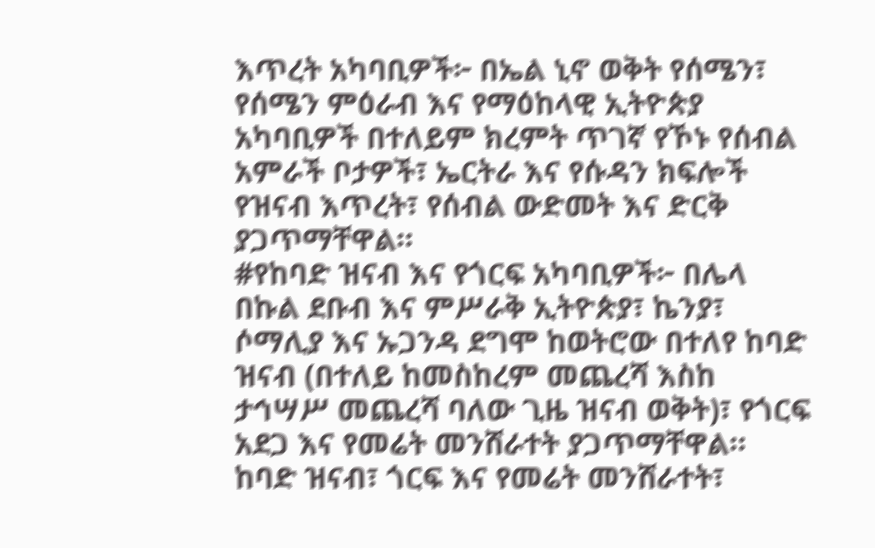እጥረት አካባቢዎች፦ በኤል ኒኖ ወቅት የሰሜን፣ የሰሜን ምዕራብ እና የማዕከላዊ ኢትዮጵያ አካባቢዎች በተለይም ክረምት ጥገኛ የኾኑ የሰብል አምራች ቦታዎች፣ ኤርትራ እና የሱዳን ክፍሎች የዝናብ እጥረት፣ የሰብል ውድመት እና ድርቅ ያጋጥማቸዋል።
#የከባድ ዝናብ እና የጎርፍ አካባቢዎች፦ በሌላ በኩል ደቡብ እና ምሥራቅ ኢትዮጵያ፣ ኬንያ፣ ሶማሊያ እና ኡጋንዳ ደግሞ ከወትሮው በተለየ ከባድ ዝናብ (በተለይ ከመስከረም መጨረሻ እስከ ታኅሣሥ መጨረሻ ባለው ጊዜ ዝናብ ወቅት)፣ የጎርፍ አደጋ እና የመሬት መንሸራተት ያጋጥማቸዋል።
ከባድ ዝናብ፣ ጎርፍ እና የመሬት መንሸራተት፣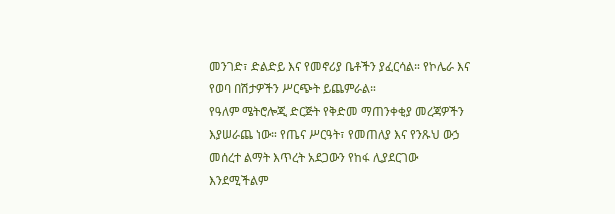መንገድ፣ ድልድይ እና የመኖሪያ ቤቶችን ያፈርሳል። የኮሌራ እና የወባ በሽታዎችን ሥርጭት ይጨምራል።
የዓለም ሜትሮሎጂ ድርጅት የቅድመ ማጠንቀቂያ መረጃዎችን እያሠራጨ ነው። የጤና ሥርዓት፣ የመጠለያ እና የንጹህ ውኃ መሰረተ ልማት እጥረት አደጋውን የከፋ ሊያደርገው እንደሚችልም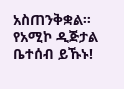አስጠንቅቋል።
የአሚኮ ዲጅታል ቤተሰብ ይኹኑ!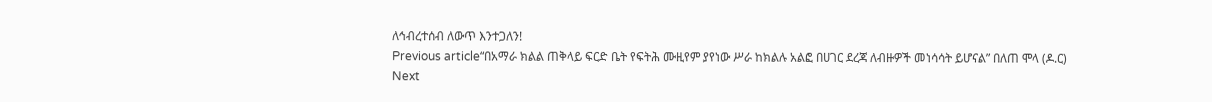ለኅብረተሰብ ለውጥ እንተጋለን!
Previous article“በአማራ ክልል ጠቅላይ ፍርድ ቤት የፍትሕ ሙዚየም ያየነው ሥራ ከክልሉ አልፎ በሀገር ደረጃ ለብዙዎች መነሳሳት ይሆናል” በለጠ ሞላ (ዶ.ር)
Next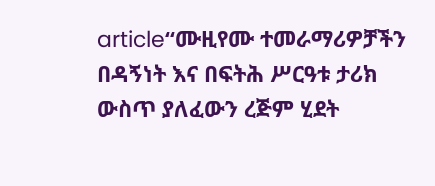article“ሙዚየሙ ተመራማሪዎቻችን በዳኝነት እና በፍትሕ ሥርዓቱ ታሪክ ውስጥ ያለፈውን ረጅም ሂደት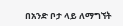በአንድ ቦታ ላይ ለማግኘት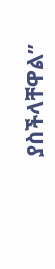ያስችላቸዋል”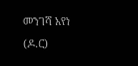መንገሻ አየነ (ዶ.ር)